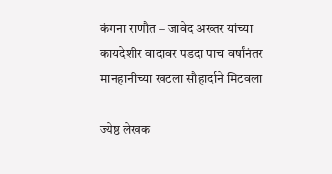कंगना राणौत – जावेद अख्तर यांच्या कायदेशीर वादावर पडदा पाच वर्षांनंतर मानहानीच्या खटला सौहार्दाने मिटवला

ज्येष्ठ लेखक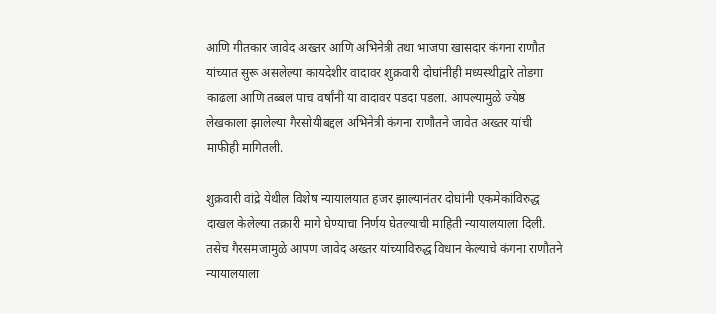आणि गीतकार जावेद अख्तर आणि अभिनेत्री तथा भाजपा खासदार कंगना राणौत यांच्यात सुरू असलेल्या कायदेशीर वादावर शुक्रवारी दोघांनीही मध्यस्थीद्वारे तोडगा काढला आणि तब्बल पाच वर्षांनी या वादावर पडदा पडला. आपल्यामुळे ज्येष्ठ लेखकाला झालेल्या गैरसोयीबद्दल अभिनेत्री कंगना राणौतने जावेत अख्तर यांची माफीही मागितली.

शुक्रवारी वांद्रे येथील विशेष न्यायालयात हजर झाल्यानंतर दोघांनी एकमेकांविरुद्ध दाखल केलेल्या तक्रारी मागे घेण्याचा निर्णय घेतल्याची माहिती न्यायालयाला दिली. तसेच गैरसमजामुळे आपण जावेद अख्तर यांच्याविरुद्ध विधान केल्याचे कंगना राणौतने न्यायालयाला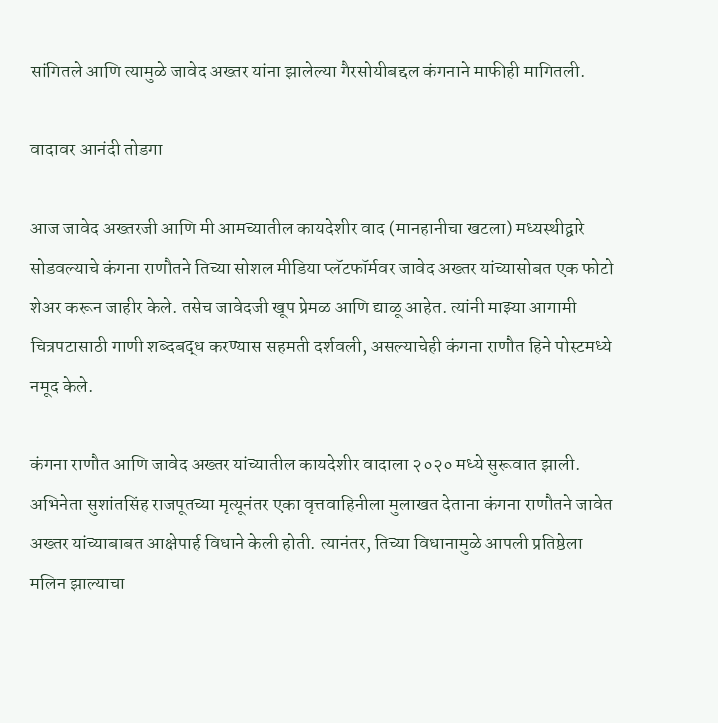सांगितले आणि त्यामुळे जावेद अख्तर यांना झालेल्या गैरसोयीबद्दल कंगनाने माफीही मागितली.

वादावर आनंदी तोडगा

आज जावेद अख्तरजी आणि मी आमच्यातील कायदेशीर वाद (मानहानीचा खटला) मध्यस्थीद्वारे सोडवल्याचे कंगना राणौतने तिच्या सोशल मीडिया प्लॅटफॉर्मवर जावेद अख्तर यांच्यासोबत एक फोटो शेअर करून जाहीर केले. तसेच जावेदजी खूप प्रेमळ आणि द्याळू आहेत. त्यांनी माझ्या आगामी चित्रपटासाठी गाणी शब्दबद्ध करण्यास सहमती दर्शवली, असल्याचेही कंगना राणौत हिने पोस्टमध्ये नमूद केले.

कंगना राणौत आणि जावेद अख्तर यांच्यातील कायदेशीर वादाला २०२० मध्ये सुरूवात झाली. अभिनेता सुशांतसिंह राजपूतच्या मृत्यूनंतर एका वृत्तवाहिनीला मुलाखत देताना कंगना राणौतने जावेत अख्तर यांच्याबाबत आक्षेपार्ह विधाने केली होती. त्यानंतर, तिच्या विधानामुळे आपली प्रतिष्ठेला मलिन झाल्याचा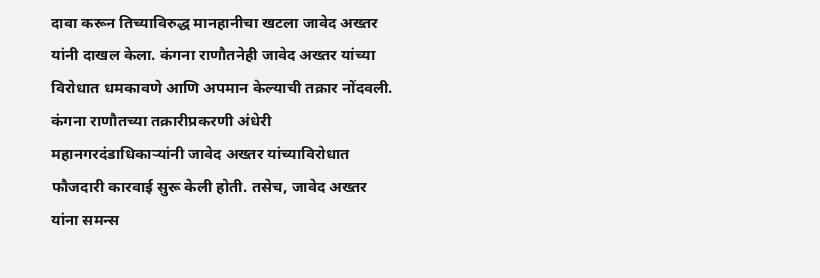दावा करून तिच्याविरुद्ध मानहानीचा खटला जावेद अख्तर यांनी दाखल केला. कंगना राणौतनेही जावेद अख्तर यांच्या विरोधात धमकावणे आणि अपमान केल्याची तक्रार नोंदवली. कंगना राणौतच्या तक्रारीप्रकरणी अंधेरी महानगरदंडाधिकाऱ्यांनी जावेद अख्तर यांच्याविरोधात फौजदारी कारवाई सुरू केली होती. तसेच, जावेद अख्तर यांना समन्स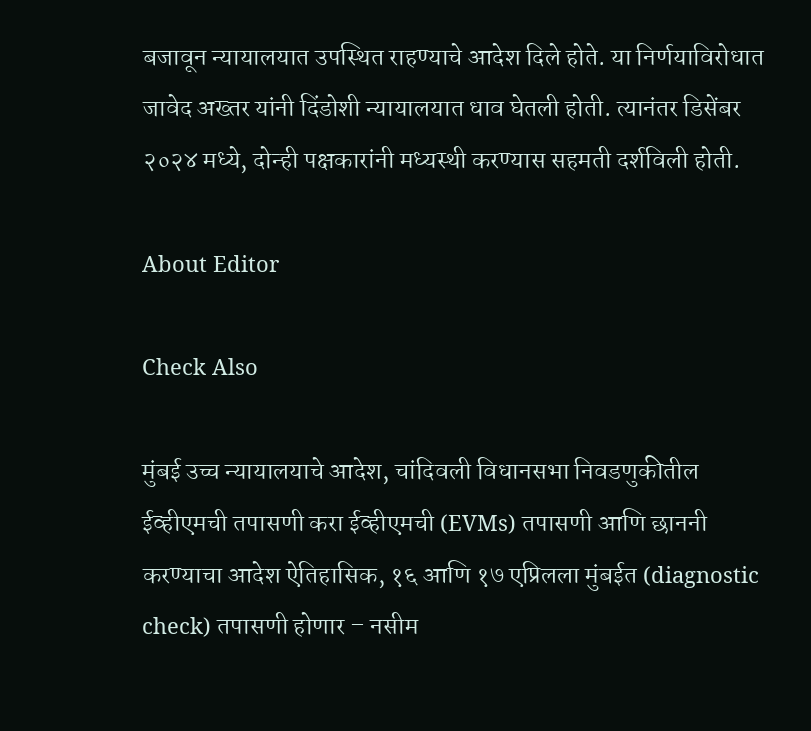बजावून न्यायालयात उपस्थित राहण्याचे आदेश दिले होते. या निर्णयाविरोधात जावेद अख्तर यांनी दिंडोशी न्यायालयात धाव घेतली होती. त्यानंतर डिसेंबर २०२४ मध्ये, दोन्ही पक्षकारांनी मध्यस्थी करण्यास सहमती दर्शविली होती.

About Editor

Check Also

मुंबई उच्च न्यायालयाचे आदेश, चांदिवली विधानसभा निवडणुकीतील ईव्हीएमची तपासणी करा ईव्हीएमची (EVMs) तपासणी आणि छाननी करण्याचा आदेश ऐतिहासिक, १६ आणि १७ एप्रिलला मुंबईत (diagnostic check) तपासणी होणार – नसीम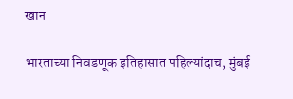खान

भारताच्या निवडणूक इतिहासात पहिल्यांदाच, मुंबई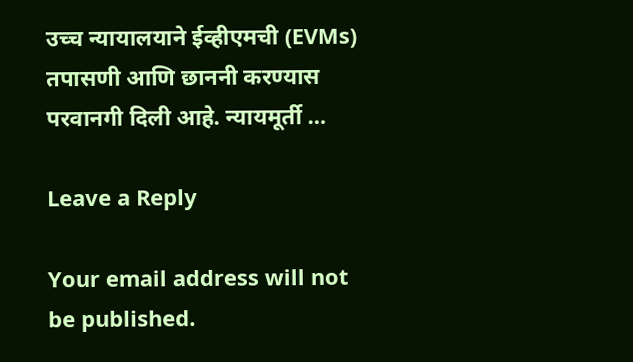उच्च न्यायालयाने ईव्हीएमची (EVMs) तपासणी आणि छाननी करण्यास परवानगी दिली आहे. न्यायमूर्ती …

Leave a Reply

Your email address will not be published.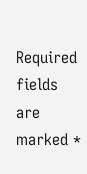Required fields are marked *